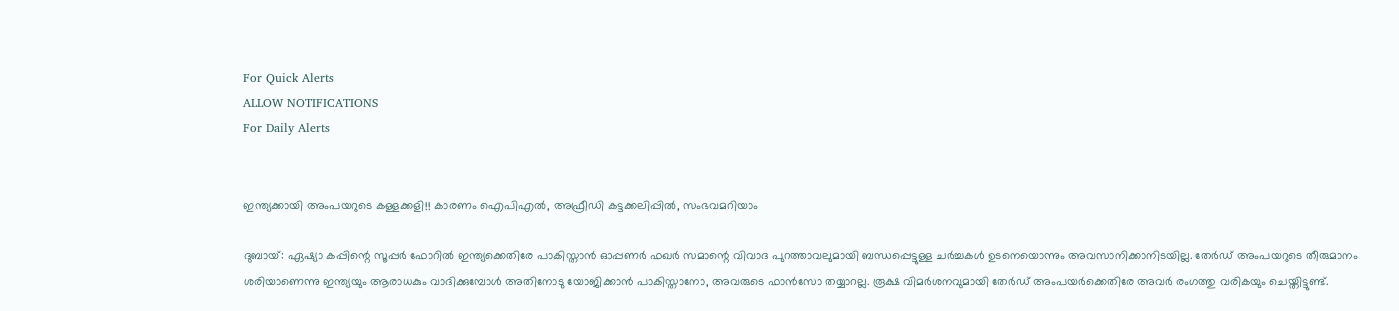For Quick Alerts
ALLOW NOTIFICATIONS
For Daily Alerts


ഇന്ത്യക്കായി അംപയറുടെ കള്ളക്കളി!! കാരണം ഐപിഎല്‍, അഫ്രീഡി കട്ടക്കലിപ്പില്‍, സംഭവമറിയാം

ദുബായ്: ഏഷ്യാ കപ്പിന്റെ സൂപ്പര്‍ ഫോറില്‍ ഇന്ത്യക്കെതിരേ പാകിസ്താന്‍ ഓപ്പണര്‍ ഫഖര്‍ സമാന്റെ വിവാദ പുറത്താവലുമായി ബന്ധപ്പെട്ടുള്ള ചര്‍ച്ചകള്‍ ഉടനെയൊന്നും അവസാനിക്കാനിടയില്ല. തേര്‍ഡ് അംപയറുടെ തീരുമാനം ശരിയാണെന്നു ഇന്ത്യയും ആരാധകും വാദിക്കുമ്പോള്‍ അതിനോടു യോജിക്കാന്‍ പാകിസ്താനോ, അവരുടെ ഫാന്‍സോ തയ്യാറല്ല. രൂക്ഷ വിമര്‍ശനവുമായി തേര്‍ഡ് അംപയര്‍ക്കെതിരേ അവര്‍ രംഗത്തു വരികയും ചെയ്തിട്ടുണ്ട്.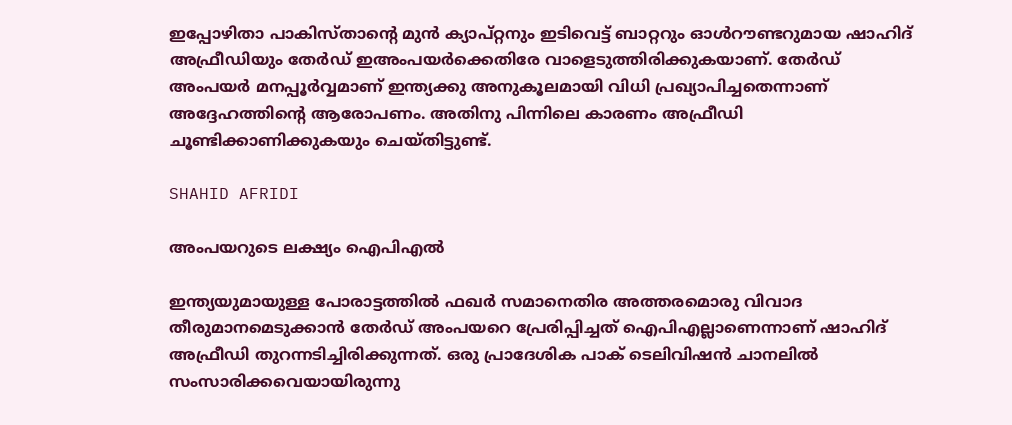ഇപ്പോഴിതാ പാകിസ്താന്റെ മുന്‍ ക്യാപ്റ്റനും ഇടിവെട്ട് ബാറ്ററും ഓള്‍റൗണ്ടറുമായ ഷാഹിദ് അഫ്രീഡിയും തേര്‍ഡ് ഇഅംപയര്‍ക്കെതിരേ വാളെടുത്തിരിക്കുകയാണ്. തേര്‍ഡ് അംപയര്‍ മനപ്പൂര്‍വ്വമാണ് ഇന്ത്യക്കു അനുകൂലമായി വിധി പ്രഖ്യാപിച്ചതെന്നാണ് അദ്ദേഹത്തിന്റെ ആരോപണം. അതിനു പിന്നിലെ കാരണം അഫ്രീഡി ചൂണ്ടിക്കാണിക്കുകയും ചെയ്തിട്ടുണ്ട്.

SHAHID AFRIDI

അംപയറുടെ ലക്ഷ്യം ഐപിഎല്‍

ഇന്ത്യയുമായുള്ള പോരാട്ടത്തില്‍ ഫഖര്‍ സമാനെതിര അത്തരമൊരു വിവാദ തീരുമാനമെടുക്കാന്‍ തേര്‍ഡ് അംപയറെ പ്രേരിപ്പിച്ചത് ഐപിഎല്ലാണെന്നാണ് ഷാഹിദ് അഫ്രീഡി തുറന്നടിച്ചിരിക്കുന്നത്. ഒരു പ്രാദേശിക പാക് ടെലിവിഷന്‍ ചാനലില്‍ സംസാരിക്കവെയായിരുന്നു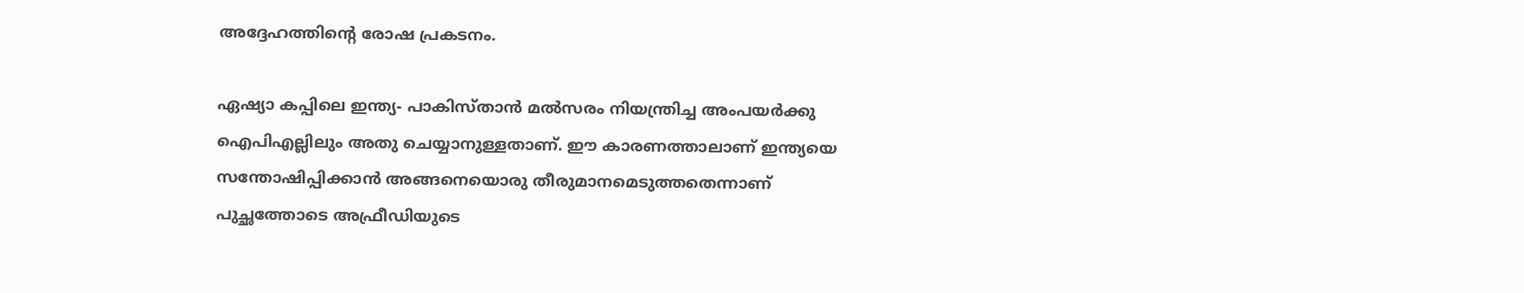അദ്ദേഹത്തിന്റെ രോഷ പ്രകടനം.

ഏഷ്യാ കപ്പിലെ ഇന്ത്യ- പാകിസ്താന്‍ മല്‍സരം നിയന്ത്രിച്ച അംപയര്‍ക്കു ഐപിഎല്ലിലും അതു ചെയ്യാനുള്ളതാണ്. ഈ കാരണത്താലാണ് ഇന്ത്യയെ സന്തോഷിപ്പിക്കാന്‍ അങ്ങനെയൊരു തീരുമാനമെടുത്തതെന്നാണ് പുച്ഛത്തോടെ അഫ്രീഡിയുടെ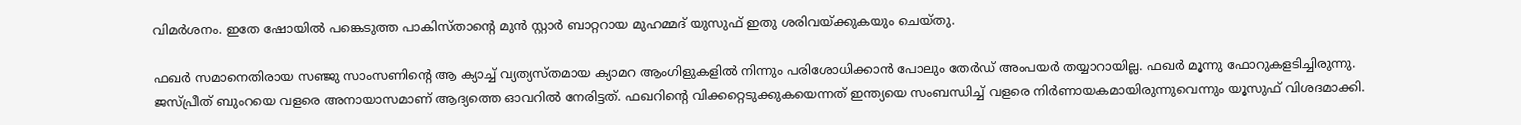വിമര്‍ശനം. ഇതേ ഷോയില്‍ പങ്കെടുത്ത പാകിസ്താന്റെ മുന്‍ സ്റ്റാര്‍ ബാറ്ററായ മുഹമ്മദ് യുസുഫ് ഇതു ശരിവയ്ക്കുകയും ചെയ്തു.

ഫഖര്‍ സമാനെതിരായ സഞ്ജു സാംസണിന്റെ ആ ക്യാച്ച് വ്യത്യസ്തമായ ക്യാമറ ആംഗിളുകളില്‍ നിന്നും പരിശോധിക്കാന്‍ പോലും തേര്‍ഡ് അംപയര്‍ തയ്യാറായില്ല. ഫഖര്‍ മൂന്നു ഫോറുകളടിച്ചിരുന്നു. ജസ്പ്രീത് ബുംറയെ വളരെ അനായാസമാണ് ആദ്യത്തെ ഓവറില്‍ നേരിട്ടത്. ഫഖറിന്റെ വിക്കറ്റെടുക്കുകയെന്നത് ഇന്ത്യയെ സംബന്ധിച്ച് വളരെ നിര്‍ണായകമായിരുന്നുവെന്നും യൂസുഫ് വിശദമാക്കി.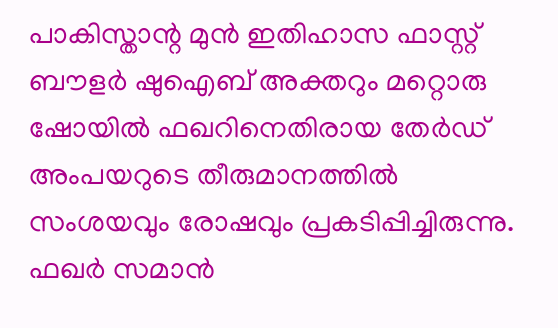പാകിസ്താന്റ മുന്‍ ഇതിഹാസ ഫാസ്റ്റ് ബൗളര്‍ ഷുഐബ് അക്തറും മറ്റൊരു ഷോയില്‍ ഫഖറിനെതിരായ തേര്‍ഡ് അംപയറുടെ തീരുമാനത്തില്‍ സംശയവും രോഷവും പ്രകടിപ്പിച്ചിരുന്നു. ഫഖര്‍ സമാന്‍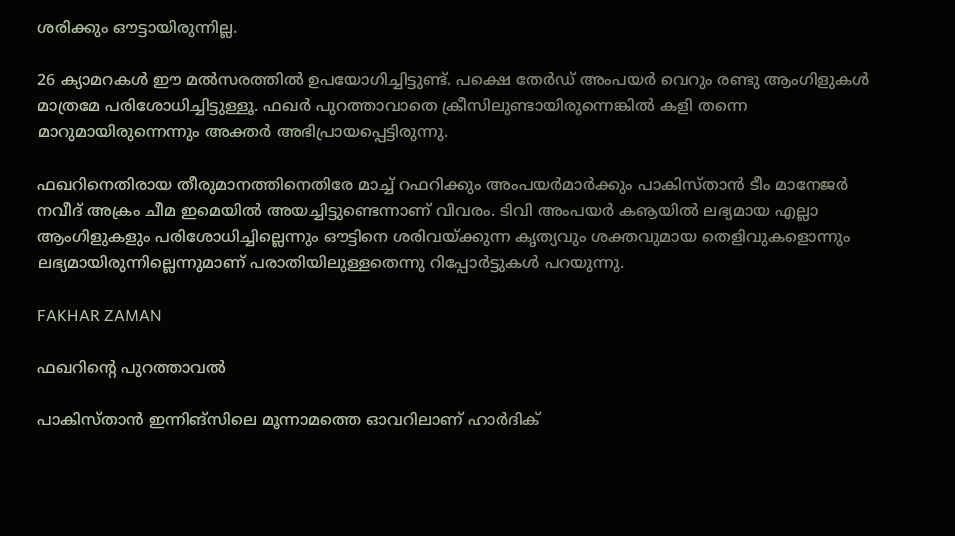ശരിക്കും ഔട്ടായിരുന്നില്ല.

26 ക്യാമറകള്‍ ഈ മല്‍സരത്തില്‍ ഉപയോഗിച്ചിട്ടുണ്ട്. പക്ഷെ തേര്‍ഡ് അംപയര്‍ വെറും രണ്ടു ആംഗിളുകള്‍ മാത്രമേ പരിശോധിച്ചിട്ടുള്ളൂ. ഫഖര്‍ പുറത്താവാതെ ക്രീസിലുണ്ടായിരുന്നെങ്കില്‍ കളി തന്നെ മാറുമായിരുന്നെന്നും അക്തര്‍ അഭിപ്രായപ്പെട്ടിരുന്നു.

ഫഖറിനെതിരായ തീരുമാനത്തിനെതിരേ മാച്ച് റഫറിക്കും അംപയര്‍മാര്‍ക്കും പാകിസ്താന്‍ ടീം മാനേജര്‍ നവീദ് അക്രം ചീമ ഇമെയില്‍ അയച്ചിട്ടുണ്ടെന്നാണ് വിവരം. ടിവി അംപയര്‍ കൡയില്‍ ലഭ്യമായ എല്ലാ ആംഗിളുകളും പരിശോധിച്ചില്ലെന്നും ഔട്ടിനെ ശരിവയ്ക്കുന്ന കൃത്യവും ശക്തവുമായ തെളിവുകളൊന്നും ലഭ്യമായിരുന്നില്ലെന്നുമാണ് പരാതിയിലുള്ളതെന്നു റിപ്പോര്‍ട്ടുകള്‍ പറയുന്നു.

FAKHAR ZAMAN

ഫഖറിന്റെ പുറത്താവല്‍

പാകിസ്താന്‍ ഇന്നിങ്‌സിലെ മൂന്നാമത്തെ ഓവറിലാണ് ഹാര്‍ദിക്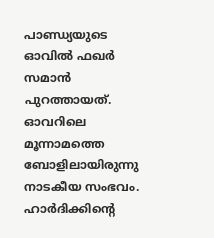പാണ്ഡ്യയുടെ ഓവില്‍ ഫഖര്‍ സമാന്‍ പുറത്തായത്. ഓവറിലെ മൂന്നാമത്തെ ബോളിലായിരുന്നു നാടകീയ സംഭവം. ഹാര്‍ദിക്കിന്റെ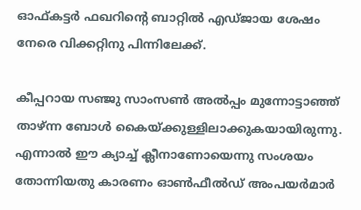ഓഫ്കട്ടര്‍ ഫഖറിന്റെ ബാറ്റില്‍ എഡ്ജായ ശേഷം നേരെ വിക്കറ്റിനു പിന്നിലേക്ക്.

കീപ്പറായ സഞ്ജു സാംസണ്‍ അല്‍പ്പം മുന്നോട്ടാഞ്ഞ് താഴ്ന്ന ബോള്‍ കൈയ്ക്കുള്ളിലാക്കുകയായിരുന്നു. എന്നാല്‍ ഈ ക്യാച്ച് ക്ലീനാണോയെന്നു സംശയം തോന്നിയതു കാരണം ഓണ്‍ഫീല്‍ഡ് അംപയര്‍മാര്‍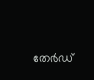തേര്‍ഡ്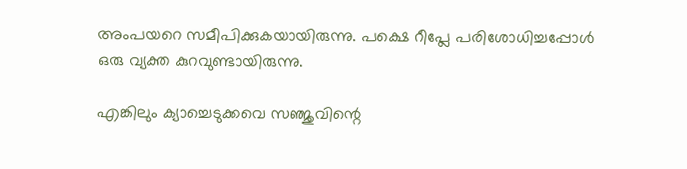അംപയറെ സമീപിക്കുകയായിരുന്നു. പക്ഷെ റീപ്ലേ പരിശോധിച്ചപ്പോള്‍ ഒരു വ്യക്ത കുറവുണ്ടായിരുന്നു.

എങ്കിലും ക്യാച്ചെടുക്കവെ സഞ്ജുവിന്റെ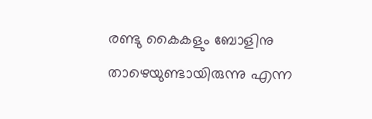രണ്ടു കൈകളും ബോളിനു താഴെയുണ്ടായിരുന്നു എന്ന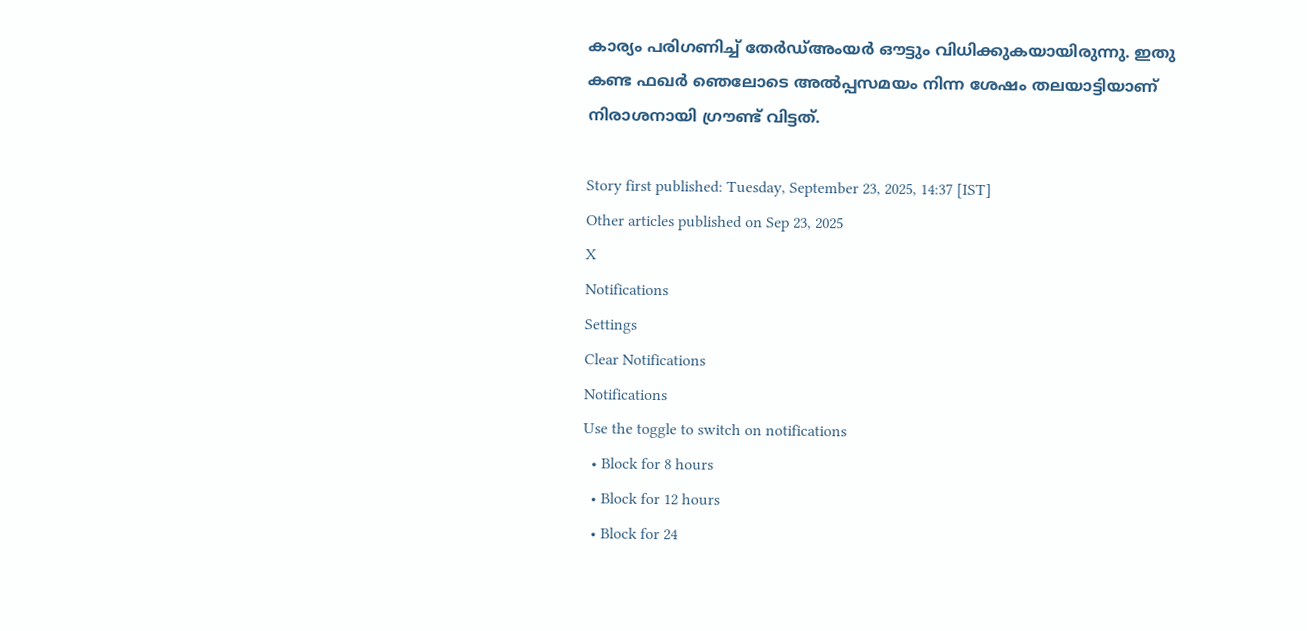കാര്യം പരിഗണിച്ച് തേര്‍ഡ്അംയര്‍ ഔട്ടും വിധിക്കുകയായിരുന്നു. ഇതു കണ്ട ഫഖര്‍ ഞെലോടെ അല്‍പ്പസമയം നിന്ന ശേഷം തലയാട്ടിയാണ് നിരാശനായി ഗ്രൗണ്ട് വിട്ടത്.

Story first published: Tuesday, September 23, 2025, 14:37 [IST]
Other articles published on Sep 23, 2025
X
Notifications
Settings
Clear Notifications
Notifications
Use the toggle to switch on notifications
  • Block for 8 hours
  • Block for 12 hours
  • Block for 24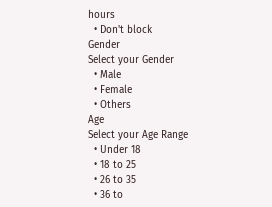hours
  • Don't block
Gender
Select your Gender
  • Male
  • Female
  • Others
Age
Select your Age Range
  • Under 18
  • 18 to 25
  • 26 to 35
  • 36 to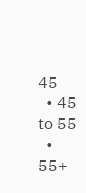45
  • 45 to 55
  • 55+